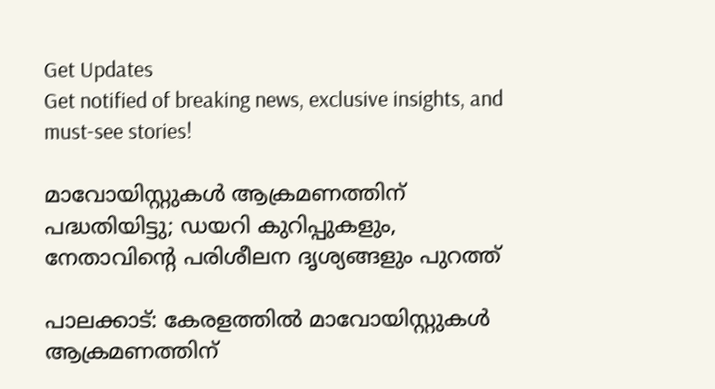Get Updates
Get notified of breaking news, exclusive insights, and must-see stories!

മാവോയിസ്റ്റുകൾ ആക്രമണത്തിന് പദ്ധതിയിട്ടു; ഡയറി കുറിപ്പുകളും, നേതാവിന്റെ പരിശീലന ദൃശ്യങ്ങളും പുറത്ത്

പാലക്കാട്: കേരളത്തിൽ മാവോയിസ്റ്റുകൾ ആക്രമണത്തിന്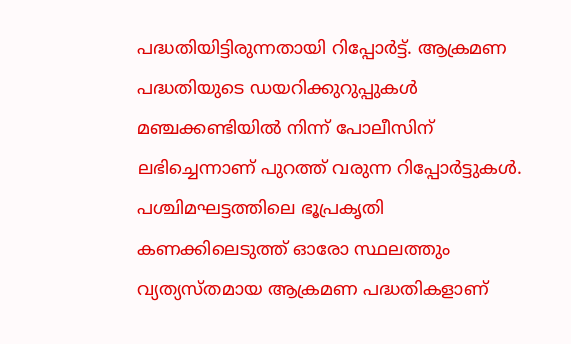പദ്ധതിയിട്ടിരുന്നതായി റിപ്പോർട്ട്. ആക്രമണ പദ്ധതിയുടെ ഡയറിക്കുറുപ്പുകൾ മഞ്ചക്കണ്ടിയിൽ നിന്ന് പോലീസിന് ലഭിച്ചെന്നാണ് പുറത്ത് വരുന്ന റിപ്പോർട്ടുകൾ. പശ്ചിമഘട്ടത്തിലെ ഭൂപ്രകൃതി കണക്കിലെടുത്ത് ഓരോ സ്ഥലത്തും വ്യത്യസ്തമായ ആക്രമണ പദ്ധതികളാണ്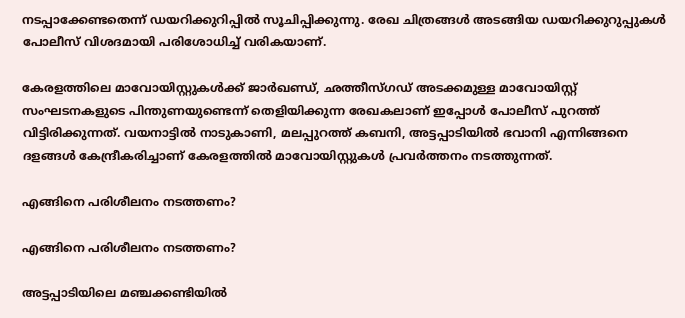നടപ്പാക്കേണ്ടതെന്ന് ഡയറിക്കുറിപ്പിൽ സൂചിപ്പിക്കുന്നു. രേഖ ചിത്രങ്ങൾ അടങ്ങിയ ഡയറിക്കുറുപ്പുകൾ പോലീസ് വിശദമായി പരിശോധിച്ച് വരികയാണ്.

കേരളത്തിലെ മാവോയിസ്റ്റുകൾക്ക് ജാർഖണ്ഡ്, ഛത്തീസ്ഗഡ് അടക്കമുള്ള മാവോയിസ്റ്റ് സംഘടനകളുടെ പിന്തുണയുണ്ടെന്ന് തെളിയിക്കുന്ന രേഖകലാണ് ഇപ്പോൾ പോലീസ് പുറത്ത് വിട്ടിരിക്കുന്നത്. വയനാട്ടിൽ നാടുകാണി, മലപ്പുറത്ത് കബനി, അട്ടപ്പാടിയിൽ ഭവാനി എന്നിങ്ങനെ ദളങ്ങൾ കേന്ദ്രീകരിച്ചാണ് കേരളത്തിൽ മാവോയിസ്റ്റുകൾ പ്രവർത്തനം നടത്തുന്നത്.

എങ്ങിനെ പരിശീലനം നടത്തണം?

എങ്ങിനെ പരിശീലനം നടത്തണം?

അട്ടപ്പാടിയിലെ മഞ്ചക്കണ്ടിയിൽ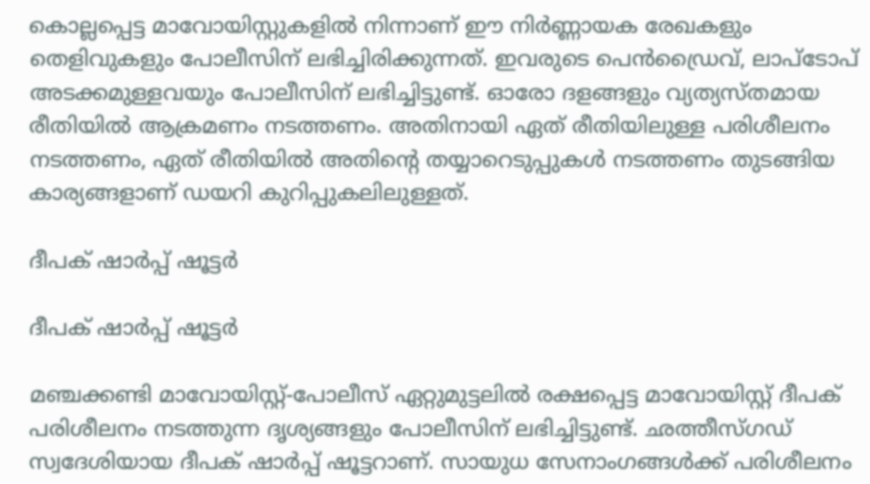കൊല്ലപ്പെട്ട മാവോയിസ്റ്റുകളിൽ നിന്നാണ് ഈ നിർണ്ണായക രേഖകളും തെളിവുകളും പോലീസിന് ലഭിച്ചിരിക്കുന്നത്. ഇവരുടെ പെൻഡ്രൈവ്, ലാപ്ടോപ് അടക്കമുള്ളവയും പോലീസിന് ലഭിച്ചിട്ടുണ്ട്. ഓരോ ദളങ്ങളും വ്യത്യസ്തമായ രീതിയിൽ ആക്രമണം നടത്തണം. അതിനായി ഏത് രീതിയിലുള്ള പരിശീലനം നടത്തണം, ഏത് രീതിയിൽ അതിന്റെ തയ്യാറെടുപ്പുകൾ നടത്തണം തുടങ്ങിയ കാര്യങ്ങളാണ് ഡയറി കുറിപ്പുകലിലുള്ളത്.

ദീപക് ഷാർപ്പ് ഷൂട്ടർ

ദീപക് ഷാർപ്പ് ഷൂട്ടർ

മഞ്ചക്കണ്ടി മാവോയിസ്റ്റ്-പോലീസ് ഏറ്റുമുട്ടലിൽ രക്ഷപ്പെട്ട മാവോയിസ്റ്റ് ദീപക് പരിശീലനം നടത്തുന്ന ദൃശ്യങ്ങളും പോലീസിന് ലഭിച്ചിട്ടുണ്ട്. ഛത്തീസ്ഗഡ് സ്വദേശിയായ ദീപക് ഷാർപ്പ് ഷൂട്ടറാണ്. സായുധ സേനാംഗങ്ങൾക്ക് പരിശീലനം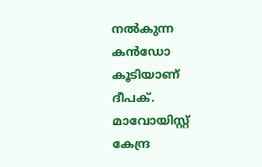നൽകുന്ന കൻഡോ കൂടിയാണ് ദീപക്. മാവോയിസ്റ്റ് കേന്ദ്ര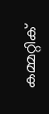കമ്മറ്റിക്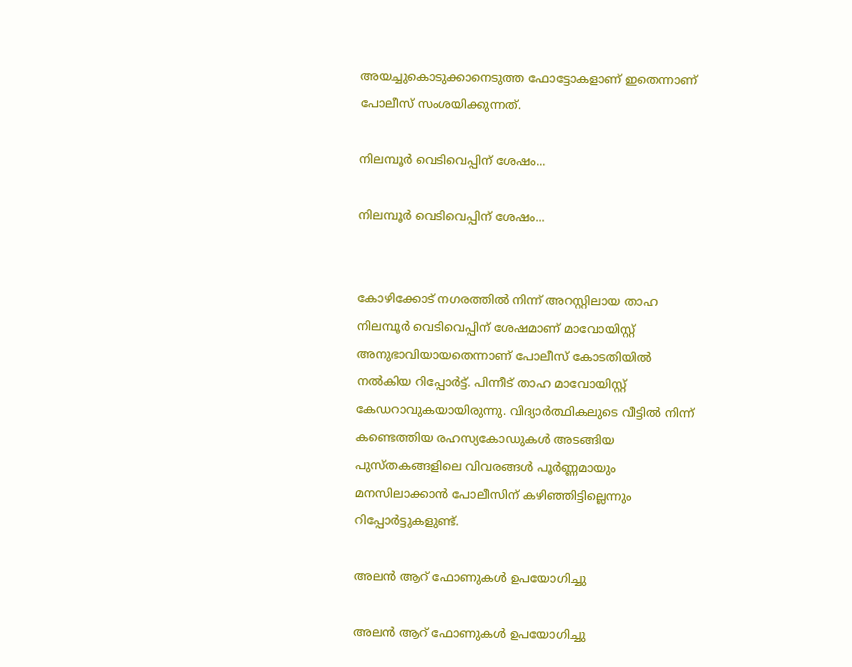അയച്ചുകൊടുക്കാനെടുത്ത ഫോട്ടോകളാണ് ഇതെന്നാണ് പോലീസ് സംശയിക്കുന്നത്.

നിലമ്പൂർ വെടിവെപ്പിന് ശേഷം...

നിലമ്പൂർ വെടിവെപ്പിന് ശേഷം...


കോഴിക്കോട് നഗരത്തിൽ നിന്ന് അറസ്റ്റിലായ താഹ നിലമ്പൂർ വെടിവെപ്പിന് ശേഷമാണ് മാവോയിസ്റ്റ് അനുഭാവിയായതെന്നാണ് പോലീസ് കോടതിയിൽ നൽകിയ റിപ്പോർട്ട്. പിന്നീട് താഹ മാവോയിസ്റ്റ് കേഡറാവുകയായിരുന്നു. വിദ്യാർത്ഥികലുടെ വീട്ടിൽ നിന്ന് കണ്ടെത്തിയ രഹസ്യകോഡുകൾ അടങ്ങിയ പുസ്തകങ്ങളിലെ വിവരങ്ങൾ പൂർണ്ണമായും മനസിലാക്കാൻ പോലീസിന് കഴിഞ്ഞിട്ടില്ലെന്നും റിപ്പോർട്ടുകളുണ്ട്.

അലൻ ആറ് ഫോണുകൾ ഉപയോഗിച്ചു

അലൻ ആറ് ഫോണുകൾ ഉപയോഗിച്ചു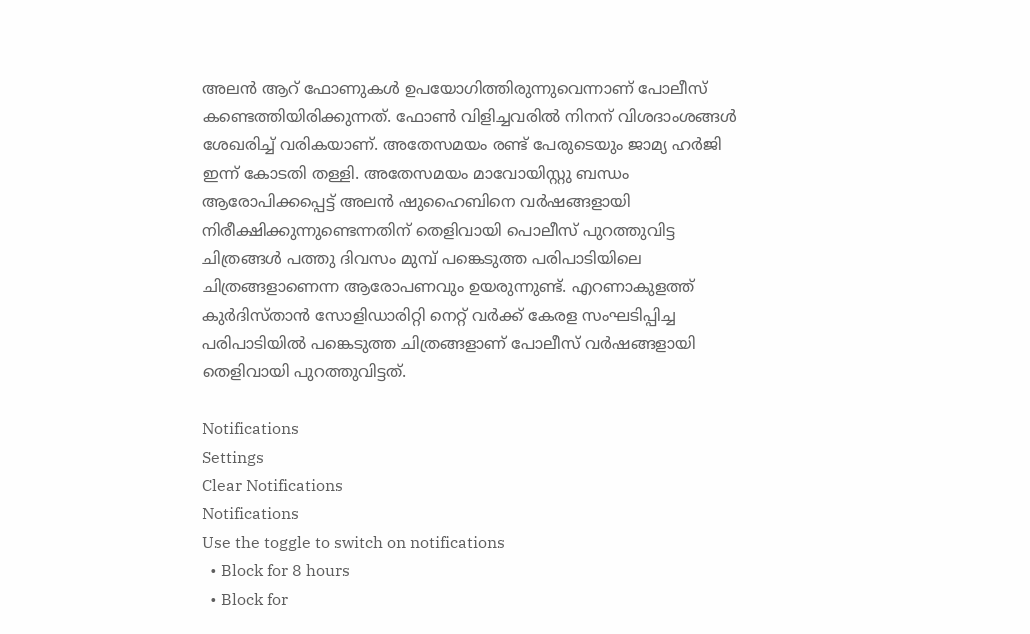അലൻ ആറ് ഫോണുകൾ ഉപയോഗിത്തിരുന്നുവെന്നാണ് പോലീസ് കണ്ടെത്തിയിരിക്കുന്നത്. ഫോൺ വിളിച്ചവരിൽ നിനന് വിശദാംശങ്ങൾ‌ ശേഖരിച്ച് വരികയാണ്. അതേസമയം രണ്ട് പേരുടെയും ജാമ്യ ഹർജി ഇന്ന് കോടതി തള്ളി. അതേസമയം മാവോയിസ്റ്റു ബന്ധം ആരോപിക്കപ്പെട്ട് അലന്‍ ഷുഹൈബിനെ വര്‍ഷങ്ങളായി നിരീക്ഷിക്കുന്നുണ്ടെന്നതിന് തെളിവായി പൊലീസ് പുറത്തുവിട്ട ചിത്രങ്ങള്‍ പത്തു ദിവസം മുമ്പ് പങ്കെടുത്ത പരിപാടിയിലെ ചിത്രങ്ങളാണെന്ന ആരോപണവും ഉയരുന്നുണ്ട്. എറണാകുളത്ത് കുര്‍ദിസ്താന്‍ സോളിഡാരിറ്റി നെറ്റ് വര്‍ക്ക് കേരള സംഘടിപ്പിച്ച പരിപാടിയില്‍ പങ്കെടുത്ത ചിത്രങ്ങളാണ് പോലീസ് വര്‍ഷങ്ങളായി തെളിവായി പുറത്തുവിട്ടത്.

Notifications
Settings
Clear Notifications
Notifications
Use the toggle to switch on notifications
  • Block for 8 hours
  • Block for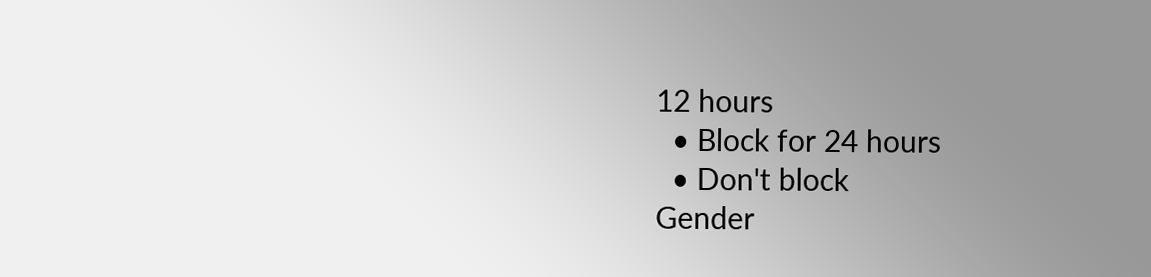12 hours
  • Block for 24 hours
  • Don't block
Gender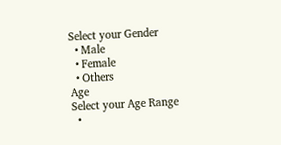Select your Gender
  • Male
  • Female
  • Others
Age
Select your Age Range
  •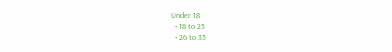Under 18
  • 18 to 25
  • 26 to 35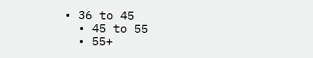• 36 to 45
  • 45 to 55
  • 55+